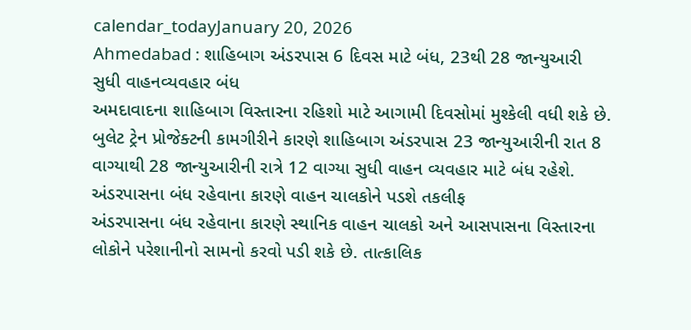calendar_todayJanuary 20, 2026
Ahmedabad : શાહિબાગ અંડરપાસ 6 દિવસ માટે બંધ, 23થી 28 જાન્યુઆરી સુધી વાહનવ્યવહાર બંધ
અમદાવાદના શાહિબાગ વિસ્તારના રહિશો માટે આગામી દિવસોમાં મુશ્કેલી વધી શકે છે. બુલેટ ટ્રેન પ્રોજેક્ટની કામગીરીને કારણે શાહિબાગ અંડરપાસ 23 જાન્યુઆરીની રાત 8 વાગ્યાથી 28 જાન્યુઆરીની રાત્રે 12 વાગ્યા સુધી વાહન વ્યવહાર માટે બંધ રહેશે.
અંડરપાસના બંધ રહેવાના કારણે વાહન ચાલકોને પડશે તકલીફ
અંડરપાસના બંધ રહેવાના કારણે સ્થાનિક વાહન ચાલકો અને આસપાસના વિસ્તારના લોકોને પરેશાનીનો સામનો કરવો પડી શકે છે. તાત્કાલિક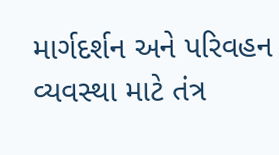માર્ગદર્શન અને પરિવહન વ્યવસ્થા માટે તંત્ર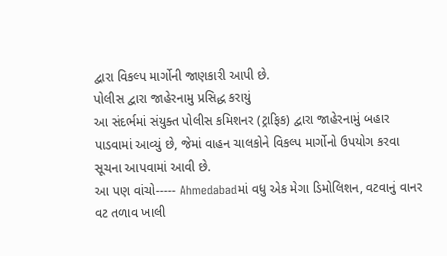દ્વારા વિકલ્પ માર્ગોની જાણકારી આપી છે.
પોલીસ દ્વારા જાહેરનામુ પ્રસિદ્ધ કરાયું
આ સંદર્ભમાં સંયુક્ત પોલીસ કમિશનર (ટ્રાફિક) દ્વારા જાહેરનામું બહાર પાડવામાં આવ્યું છે, જેમાં વાહન ચાલકોને વિકલ્પ માર્ગોનો ઉપયોગ કરવા સૂચના આપવામાં આવી છે.
આ પણ વાંચો----- Ahmedabadમાં વધુ એક મેગા ડિમોલિશન, વટવાનું વાનર વટ તળાવ ખાલી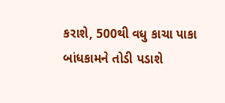કરાશે, 500થી વધુ કાચા પાકા બાંધકામને તોડી પડાશે